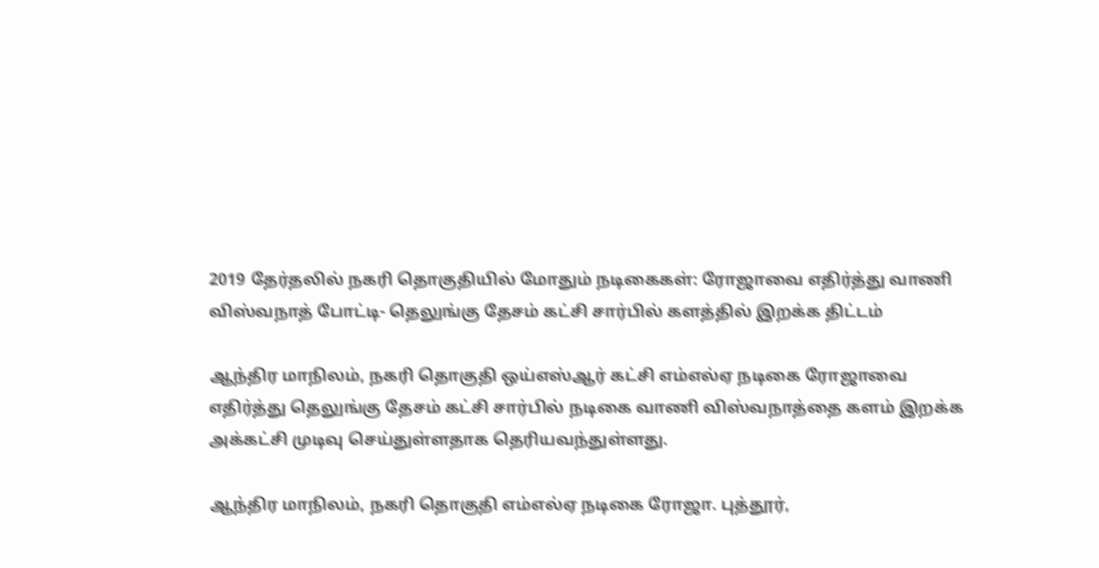2019 தேர்தலில் நகரி தொகுதியில் மோதும் நடிகைகள்: ரோஜாவை எதிர்த்து வாணி விஸ்வநாத் போட்டி- தெலுங்கு தேசம் கட்சி சார்பில் களத்தில் இறக்க திட்டம்

ஆந்திர மாநிலம், நகரி தொகுதி ஒய்எஸ்ஆர் கட்சி எம்எல்ஏ நடிகை ரோஜாவை எதிர்த்து தெலுங்கு தேசம் கட்சி சார்பில் நடிகை வாணி விஸ்வநாத்தை களம் இறக்க அக்கட்சி முடிவு செய்துள்ளதாக தெரியவந்துள்ளது.

ஆந்திர மாநிலம், நகரி தொகுதி எம்எல்ஏ நடிகை ரோஜா. புத்தூர்,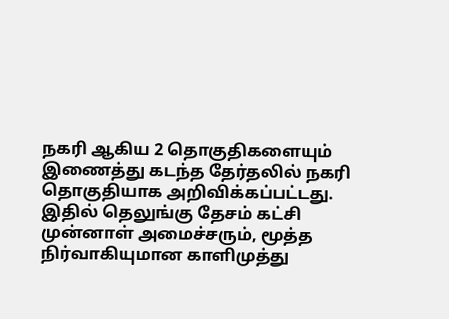நகரி ஆகிய 2 தொகுதிகளையும் இணைத்து கடந்த தேர்தலில் நகரி தொகுதியாக அறிவிக்கப்பட்டது. இதில் தெலுங்கு தேசம் கட்சி முன்னாள் அமைச்சரும், மூத்த நிர்வாகியுமான காளிமுத்து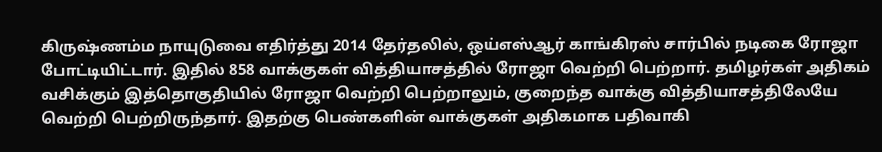கிருஷ்ணம்ம நாயுடுவை எதிர்த்து 2014 தேர்தலில், ஒய்எஸ்ஆர் காங்கிரஸ் சார்பில் நடிகை ரோஜா போட்டியிட்டார். இதில் 858 வாக்குகள் வித்தியாசத்தில் ரோஜா வெற்றி பெற்றார். தமிழர்கள் அதிகம் வசிக்கும் இத்தொகுதியில் ரோஜா வெற்றி பெற்றாலும், குறைந்த வாக்கு வித்தியாசத்திலேயே வெற்றி பெற்றிருந்தார். இதற்கு பெண்களின் வாக்குகள் அதிகமாக பதிவாகி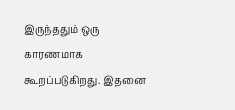இருந்ததும் ஒரு காரணமாக கூறப்படுகிறது. இதனை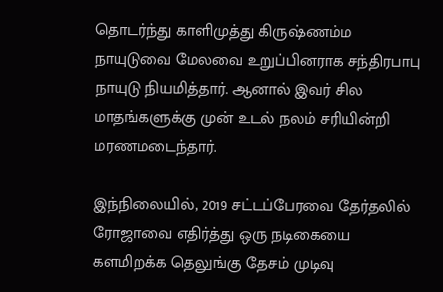தொடர்ந்து காளிமுத்து கிருஷ்ணம்ம நாயுடுவை மேலவை உறுப்பினராக சந்திரபாபு நாயுடு நியமித்தார். ஆனால் இவர் சில மாதங்களுக்கு முன் உடல் நலம் சரியின்றி மரணமடைந்தார்.

இந்நிலையில், 2019 சட்டப்பேரவை தேர்தலில் ரோஜாவை எதிர்த்து ஒரு நடிகையை களமிறக்க தெலுங்கு தேசம் முடிவு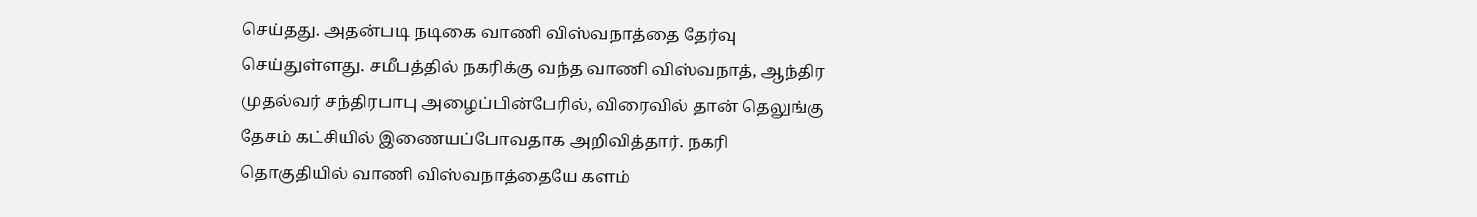செய்தது. அதன்படி நடிகை வாணி விஸ்வநாத்தை தேர்வு செய்துள்ளது. சமீபத்தில் நகரிக்கு வந்த வாணி விஸ்வநாத், ஆந்திர முதல்வர் சந்திரபாபு அழைப்பின்பேரில், விரைவில் தான் தெலுங்கு தேசம் கட்சியில் இணையப்போவதாக அறிவித்தார். நகரி தொகுதியில் வாணி விஸ்வநாத்தையே களம்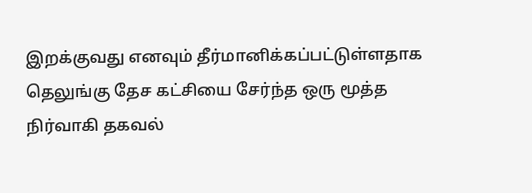இறக்குவது எனவும் தீர்மானிக்கப்பட்டுள்ளதாக தெலுங்கு தேச கட்சியை சேர்ந்த ஒரு மூத்த நிர்வாகி தகவல்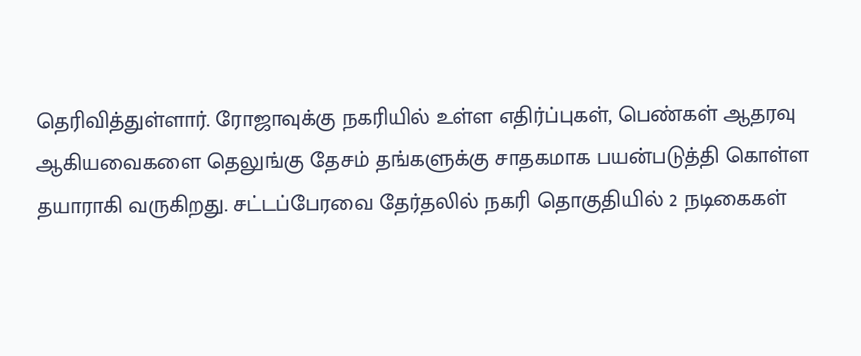தெரிவித்துள்ளார். ரோஜாவுக்கு நகரியில் உள்ள எதிர்ப்புகள், பெண்கள் ஆதரவு ஆகியவைகளை தெலுங்கு தேசம் தங்களுக்கு சாதகமாக பயன்படுத்தி கொள்ள தயாராகி வருகிறது. சட்டப்பேரவை தேர்தலில் நகரி தொகுதியில் 2 நடிகைகள்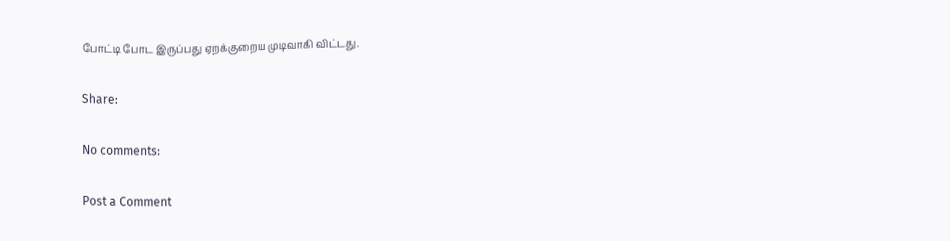போட்டி போட இருப்பது ஏறக்குறைய முடிவாகி விட்டது.

Share:

No comments:

Post a Comment